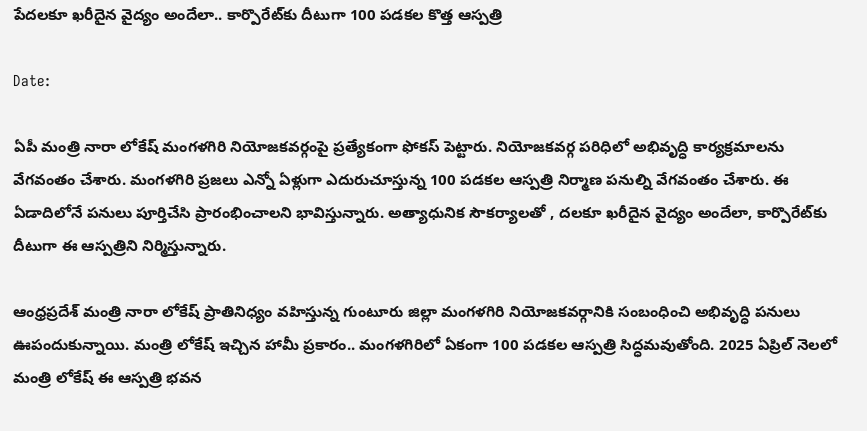పేదలకూ ఖరీదైన వైద్యం అందేలా.. కార్పొరేట్‌కు దీటుగా 100 పడకల కొత్త ఆస్పత్రి

Date:

ఏపీ మంత్రి నారా లోకేష్ మంగళగిరి నియోజకవర్గంపై ప్రత్యేకంగా ఫోకస్ పెట్టారు. నియోజకవర్గ పరిధిలో అభివృద్ధి కార్యక్రమాలను వేగవంతం చేశారు. మంగళగిరి ప్రజలు ఎన్నో ఏళ్లుగా ఎదురుచూస్తున్న 100 పడకల ఆస్పత్రి నిర్మాణ పనుల్ని వేగవంతం చేశారు. ఈ ఏడాదిలోనే పనులు పూర్తిచేసి ప్రారంభించాలని భావిస్తున్నారు. అత్యాధునిక సౌకర్యాలతో , దలకూ ఖరీదైన వైద్యం అందేలా, కార్పొరేట్‌కు దీటుగా ఈ ఆస్పత్రిని నిర్మిస్తున్నారు.

ఆంధ్రప్రదేశ్ మంత్రి నారా లోకేష్ ప్రాతినిధ్యం వహిస్తున్న గుంటూరు జిల్లా మంగళగిరి నియోజకవర్గానికి సంబంధించి అభివృద్ధి పనులు ఊపందుకున్నాయి. మంత్రి లోకేష్ ఇచ్చిన హామీ ప్రకారం.. మంగళగిరిలో ఏకంగా 100 పడకల ఆస్పత్రి సిద్ధమవుతోంది. 2025 ఏప్రిల్ నెలలో మంత్రి లోకేష్ ఈ ఆస్పత్రి భవన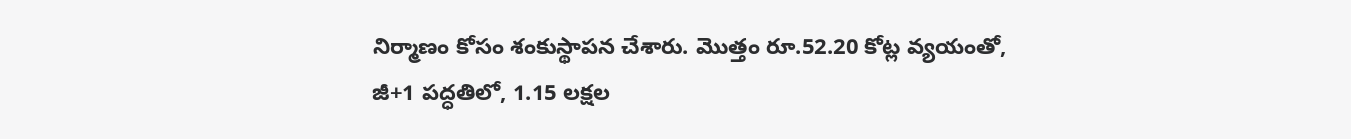నిర్మాణం కోసం శంకుస్థాపన చేశారు. మొత్తం రూ.52.20 కోట్ల వ్యయంతో, జీ+1 పద్ధతిలో, 1.15 లక్షల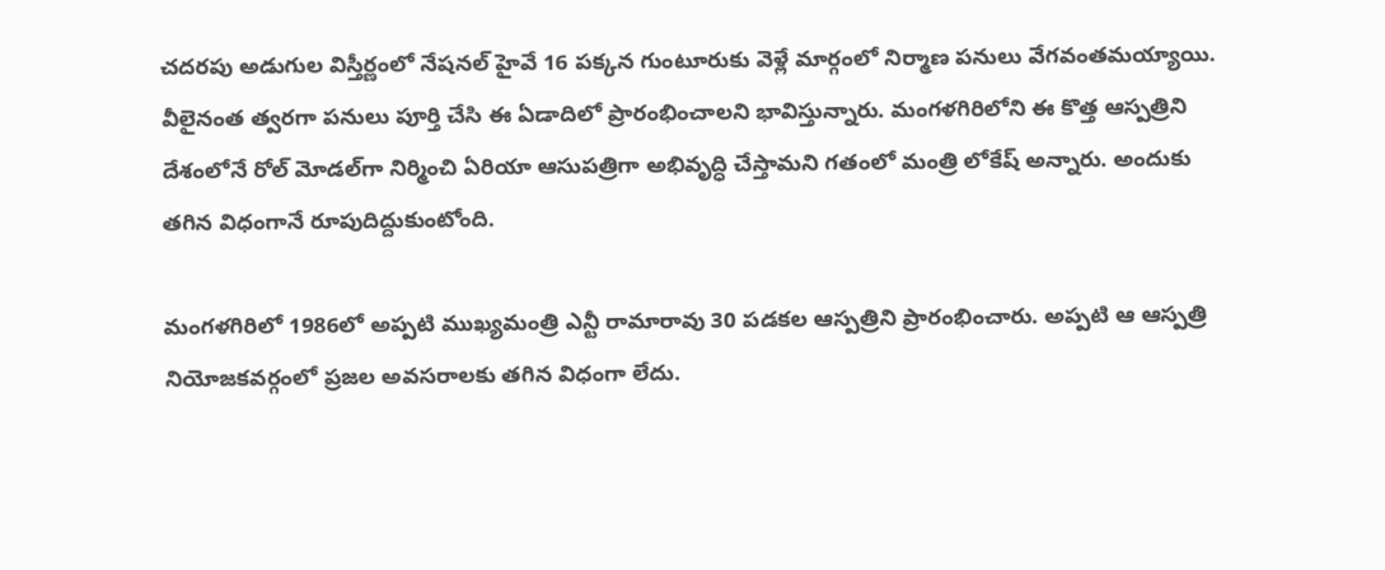చదరపు అడుగుల విస్తీర్ణంలో నేషనల్ హైవే 16 పక్కన గుంటూరుకు వెళ్లే మార్గంలో నిర్మాణ పనులు వేగవంతమయ్యాయి. వీలైనంత త్వరగా పనులు పూర్తి చేసి ఈ ఏడాదిలో ప్రారంభించాలని భావిస్తున్నారు. మంగళగిరిలోని ఈ కొత్త ఆస్పత్రిని దేశంలోనే రోల్‌ మోడల్‌గా నిర్మించి ఏరియా ఆసుపత్రిగా అభివృద్ధి చేస్తామని గతంలో మంత్రి లోకేష్ అన్నారు. అందుకు తగిన విధంగానే రూపుదిద్దుకుంటోంది.

మంగళగిరిలో 1986లో అప్పటి ముఖ్యమంత్రి ఎన్టీ రామారావు 30 పడకల ఆస్పత్రిని ప్రారంభించారు. అప్పటి ఆ ఆస్పత్రి నియోజకవర్గంలో ప్రజల అవసరాలకు తగిన విధంగా లేదు.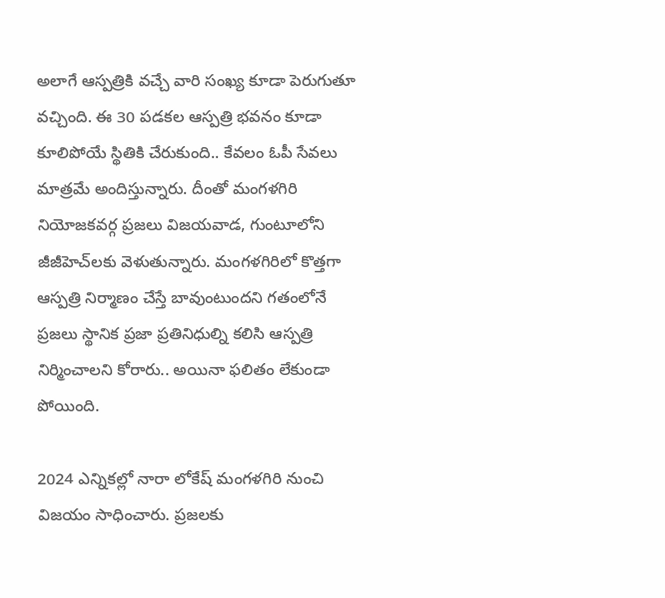అలాగే ఆస్పత్రికి వచ్చే వారి సంఖ్య కూడా పెరుగుతూ వచ్చింది. ఈ 30 పడకల ఆస్పత్రి భవనం కూడా కూలిపోయే స్థితికి చేరుకుంది.. కేవలం ఓపీ సేవలు మాత్రమే అందిస్తున్నారు. దీంతో మంగళగిరి నియోజకవర్గ ప్రజలు విజయవాడ, గుంటూలోని జీజీహెచ్‌లకు వెళుతున్నారు. మంగళగిరిలో కొత్తగా ఆస్పత్రి నిర్మాణం చేస్తే బావుంటుందని గతంలోనే ప్రజలు స్థానిక ప్రజా ప్రతినిధుల్ని కలిసి ఆస్పత్రి నిర్మించాలని కోరారు.. అయినా ఫలితం లేకుండా పోయింది.

2024 ఎన్నికల్లో నారా లోకేష్ మంగళగిరి నుంచి విజయం సాధించారు. ప్రజలకు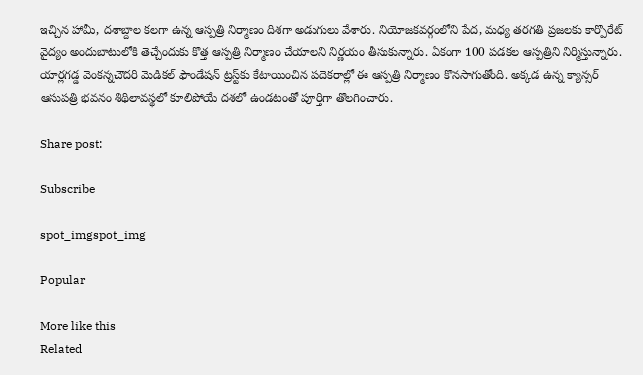ఇచ్చిన హామీ, దశాబ్దాల కలగా ఉన్న ఆస్పత్రి నిర్మాణం దిశగా అడుగులు వేశారు. నియోజకవర్గంలోని పేద, మధ్య తరగతి ప్రజలకు కార్పొరేట్‌ వైద్యం అందుబాటులోకి తెచ్చేందుకు కొత్త ఆస్పత్రి నిర్మాణం చేయాలని నిర్ణయం తీసుకున్నారు. ఏకంగా 100 పడకల ఆస్పత్రిని నిర్మిస్తున్నారు. యార్లగడ్డ వెంకన్నచౌదరి మెడికల్‌ ఫౌండేషన్‌ ట్రస్ట్‌కు కేటాయించిన పదెకరాల్లో ఈ ఆస్పత్రి నిర్మాణం కొనసాగుతోంది. అక్కడ ఉన్న క్యాన్సర్‌ ఆసుపత్రి భవనం శిథిలావస్థలో కూలిపోయే దశలో ఉండటంతో పూర్తిగా తొలగించారు.

Share post:

Subscribe

spot_imgspot_img

Popular

More like this
Related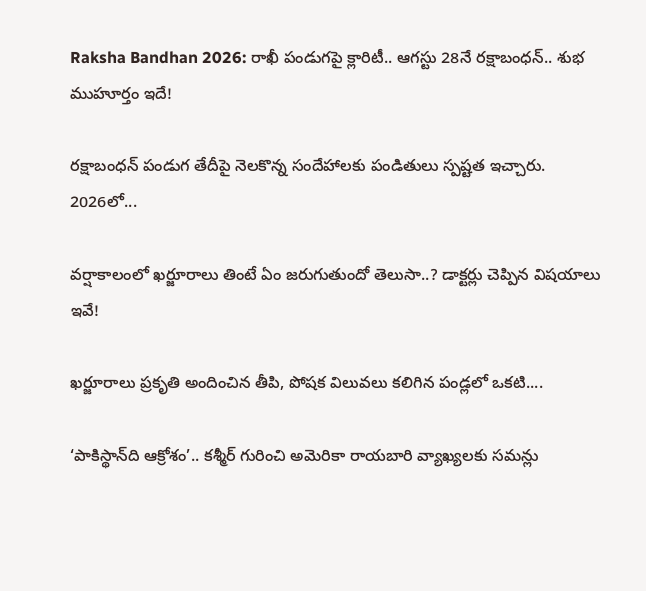Raksha Bandhan 2026: రాఖీ పండుగపై క్లారిటీ.. ఆగస్టు 28నే రక్షాబంధన్‌.. శుభ ముహూర్తం ఇదే!

రక్షాబంధన్‌ పండుగ తేదీపై నెలకొన్న సందేహాలకు పండితులు స్పష్టత ఇచ్చారు. 2026లో...

వర్షాకాలంలో ఖర్జూరాలు తింటే ఏం జరుగుతుందో తెలుసా..? డాక్టర్లు చెప్పిన విషయాలు ఇవే!

ఖర్జూరాలు ప్రకృతి అందించిన తీపి, పోషక విలువలు కలిగిన పండ్లలో ఒకటి....

‘పాకిస్థాన్‌ది ఆక్రోశం’.. కశ్మీర్‌ గురించి అమెరికా రాయబారి వ్యాఖ్యలకు సమన్లు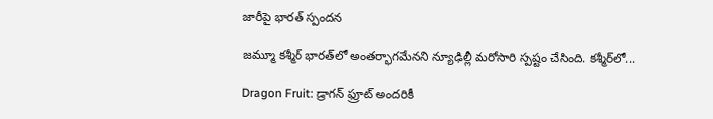జారీపై భారత్ స్పందన

జమ్మూ కశ్మీర్‌ భారత్‌లో అంతర్భాగమేనని న్యూఢిల్లీ మరోసారి స్పష్టం చేసింది. కశ్మీర్‌లో...

Dragon Fruit: డ్రాగన్ ఫ్రూట్ అందరికీ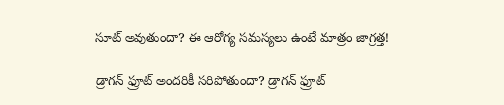సూట్ అవుతుందా? ఈ ఆరోగ్య సమస్యలు ఉంటే మాత్రం జాగ్రత్త!

డ్రాగన్ ఫ్రూట్ అందరికీ సరిపోతుందా? డ్రాగన్ ఫ్రూట్‌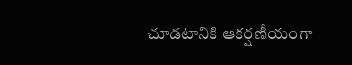చూడటానికి ఆకర్షణీయంగా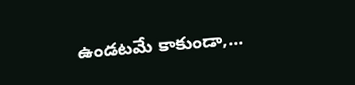ఉండటమే కాకుండా,...